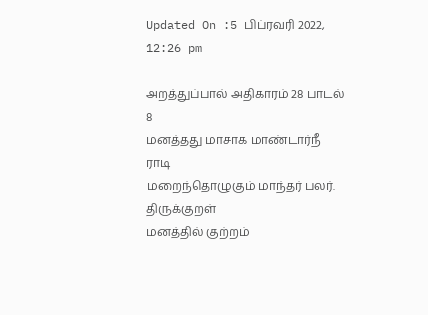Updated On :5 பிப்ரவரி 2022, 12:26 pm

அறத்துப்பால் அதிகாரம் 28 பாடல் 8
மனத்தது மாசாக மாண்டார்நீ ராடி
மறைந்தொழுகும் மாந்தர் பலர்.
திருக்குறள்
மனத்தில் குற்றம்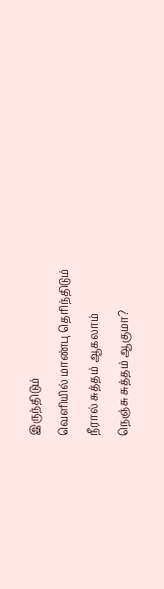இருந்திடும்
வெளியில் மாண்பு தெரிந்திடும்
நீரால் சுத்தம் ஆகலாம்
நெஞ்சு சுத்தம் ஆகுமா?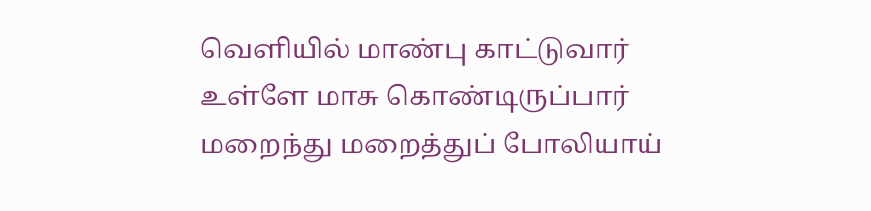வெளியில் மாண்பு காட்டுவார்
உள்ளே மாசு கொண்டிருப்பார்
மறைந்து மறைத்துப் போலியாய்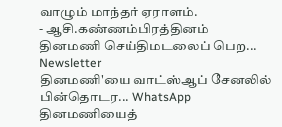வாழும் மாந்தர் ஏராளம்.
- ஆசி.கண்ணம்பிரத்தினம்
தினமணி செய்திமடலைப் பெற... Newsletter
தினமணி'யை வாட்ஸ்ஆப் சேனலில் பின்தொடர... WhatsApp
தினமணியைத்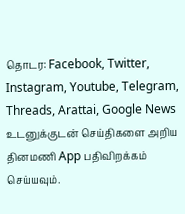தொடர: Facebook, Twitter, Instagram, Youtube, Telegram, Threads, Arattai, Google News
உடனுக்குடன் செய்திகளை அறிய தினமணி App பதிவிறக்கம் செய்யவும்.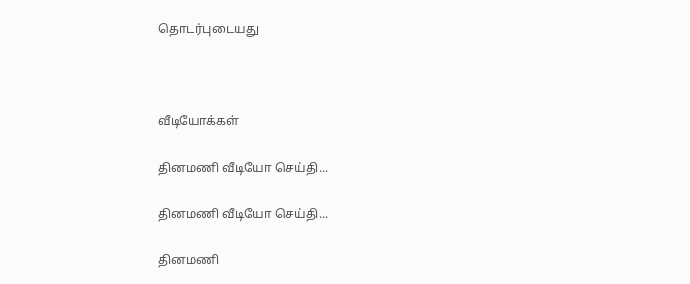தொடர்புடையது



வீடியோக்கள்

தினமணி வீடியோ செய்தி...

தினமணி வீடியோ செய்தி...

தினமணி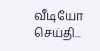வீடியோ செய்தி...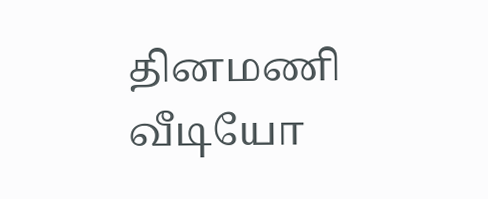தினமணி வீடியோ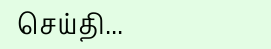செய்தி...